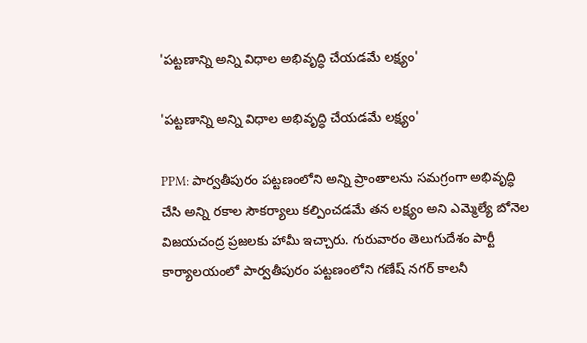'పట్టణాన్ని అన్ని విధాల అభివృద్ధి చేయడమే లక్ష్యం'

'పట్టణాన్ని అన్ని విధాల అభివృద్ధి చేయడమే లక్ష్యం'

PPM: పార్వతీపురం పట్టణంలోని అన్ని ప్రాంతాలను సమగ్రంగా అభివృద్ధి చేసి అన్ని రకాల సౌకర్యాలు కల్పించడమే తన లక్ష్యం అని ఎమ్మెల్యే బోనెల విజయచంద్ర ప్రజలకు హామీ ఇచ్చారు. గురువారం తెలుగుదేశం పార్టీ కార్యాలయంలో పార్వతీపురం పట్టణంలోని గణేష్ నగర్ కాలనీ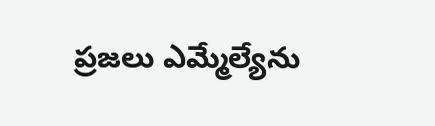ప్రజలు ఎమ్మేల్యేను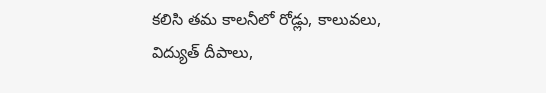కలిసి తమ కాలనీలో రోడ్లు, కాలువలు, విద్యుత్ దీపాలు,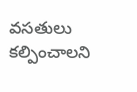వసతులు కల్పించాలని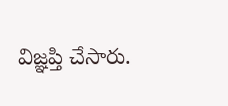విజ్ఞప్తి చేసారు.